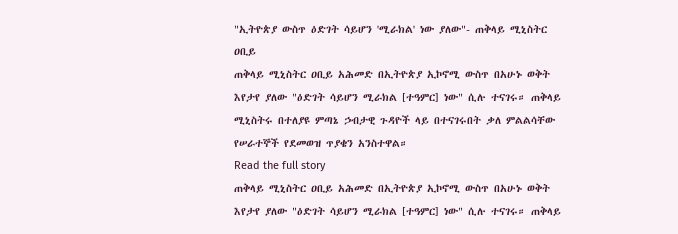"ኢትዮጵያ ውስጥ ዕድገት ሳይሆን 'ሚራክል' ነው ያለው"- ጠቅላይ ሚኒስትር ዐቢይ
ጠቅላይ ሚኒስትር ዐቢይ አሕመድ በኢትዮጵያ ኢኮኖሚ ውስጥ በአሁኑ ወቅት እየታየ ያለው "ዕድገት ሳይሆን ሚራክል [ተዓምር] ነው" ሲሉ ተናገሩ። ጠቅላይ ሚኒስትሩ በተለያዩ ምጣኔ ኃብታዊ ጉዳዮች ላይ በተናገሩበት ቃለ ምልልሳቸው የሠራተኞች የደመወዝ ጥያቄን አንስተዋል።
Read the full story
ጠቅላይ ሚኒስትር ዐቢይ አሕመድ በኢትዮጵያ ኢኮኖሚ ውስጥ በአሁኑ ወቅት እየታየ ያለው "ዕድገት ሳይሆን ሚራክል [ተዓምር] ነው" ሲሉ ተናገሩ። ጠቅላይ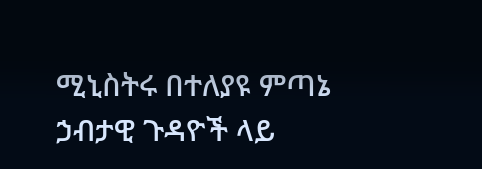ሚኒስትሩ በተለያዩ ምጣኔ ኃብታዊ ጉዳዮች ላይ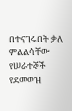በተናገሩበት ቃለ ምልልሳቸው የሠራተኞች የደመወዝ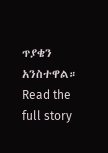ጥያቄን አንስተዋል።
Read the full story